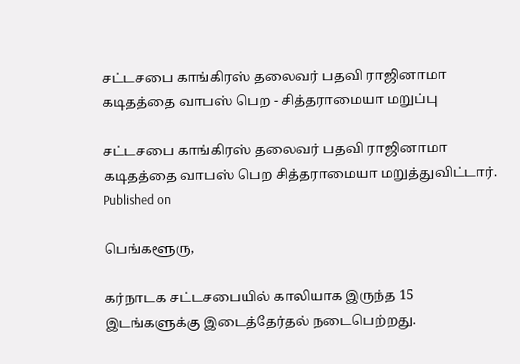சட்டசபை காங்கிரஸ் தலைவர் பதவி ராஜினாமா கடிதத்தை வாபஸ் பெற - சித்தராமையா மறுப்பு

சட்டசபை காங்கிரஸ் தலைவர் பதவி ராஜினாமா கடிதத்தை வாபஸ் பெற சித்தராமையா மறுத்துவிட்டார்.
Published on

பெங்களூரு,

கர்நாடக சட்டசபையில் காலியாக இருந்த 15 இடங்களுக்கு இடைத்தேர்தல் நடைபெற்றது.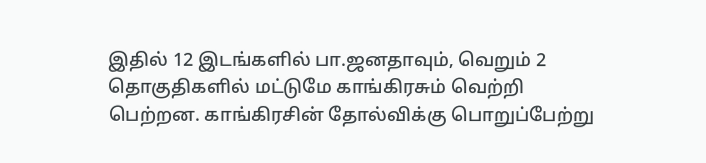இதில் 12 இடங்களில் பா.ஜனதாவும், வெறும் 2 தொகுதிகளில் மட்டுமே காங்கிரசும் வெற்றி பெற்றன. காங்கிரசின் தோல்விக்கு பொறுப்பேற்று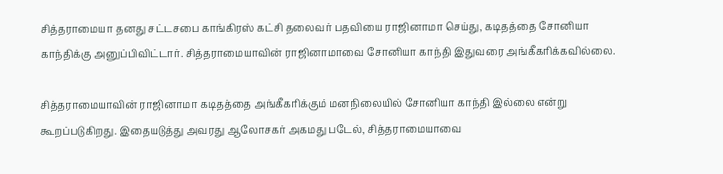சித்தராமையா தனது சட்டசபை காங்கிரஸ் கட்சி தலைவர் பதவியை ராஜினாமா செய்து, கடிதத்தை சோனியா காந்திக்கு அனுப்பிவிட்டார். சித்தராமையாவின் ராஜினாமாவை சோனியா காந்தி இதுவரை அங்கீகரிக்கவில்லை.

சித்தராமையாவின் ராஜினாமா கடிதத்தை அங்கீகரிக்கும் மனநிலையில் சோனியா காந்தி இல்லை என்று கூறப்படுகிறது. இதையடுத்து அவரது ஆலோசகர் அகமது படேல், சித்தராமையாவை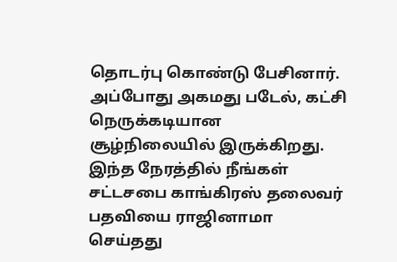தொடர்பு கொண்டு பேசினார். அப்போது அகமது படேல், கட்சி நெருக்கடியான சூழ்நிலையில் இருக்கிறது. இந்த நேரத்தில் நீங்கள் சட்டசபை காங்கிரஸ் தலைவர் பதவியை ராஜினாமா செய்தது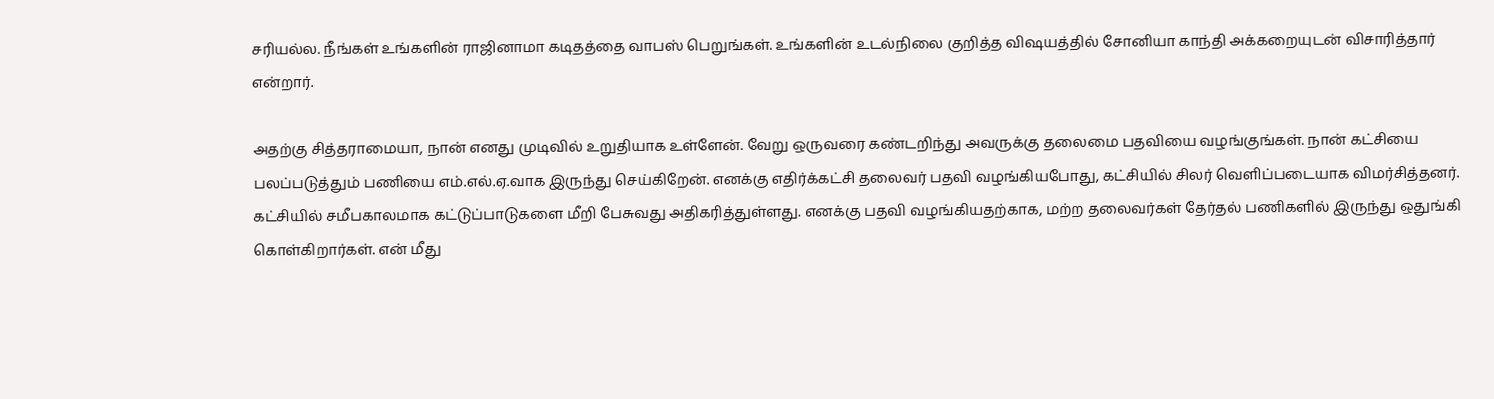சரியல்ல. நீங்கள் உங்களின் ராஜினாமா கடிதத்தை வாபஸ் பெறுங்கள். உங்களின் உடல்நிலை குறித்த விஷயத்தில் சோனியா காந்தி அக்கறையுடன் விசாரித்தார் என்றார்.

அதற்கு சித்தராமையா, நான் எனது முடிவில் உறுதியாக உள்ளேன். வேறு ஒருவரை கண்டறிந்து அவருக்கு தலைமை பதவியை வழங்குங்கள். நான் கட்சியை பலப்படுத்தும் பணியை எம்.எல்.ஏ.வாக இருந்து செய்கிறேன். எனக்கு எதிர்க்கட்சி தலைவர் பதவி வழங்கியபோது, கட்சியில் சிலர் வெளிப்படையாக விமர்சித்தனர். கட்சியில் சமீபகாலமாக கட்டுப்பாடுகளை மீறி பேசுவது அதிகரித்துள்ளது. எனக்கு பதவி வழங்கியதற்காக, மற்ற தலைவர்கள் தேர்தல் பணிகளில் இருந்து ஒதுங்கி கொள்கிறார்கள். என் மீது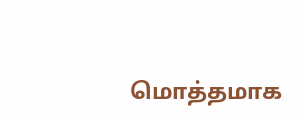மொத்தமாக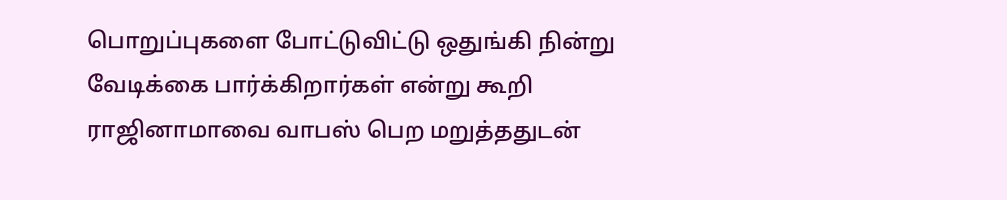பொறுப்புகளை போட்டுவிட்டு ஒதுங்கி நின்று வேடிக்கை பார்க்கிறார்கள் என்று கூறி ராஜினாமாவை வாபஸ் பெற மறுத்ததுடன்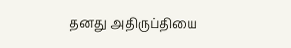தனது அதிருப்தியை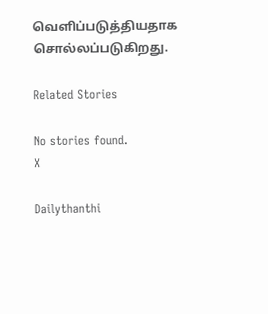வெளிப்படுத்தியதாக சொல்லப்படுகிறது.

Related Stories

No stories found.
X

Dailythanthi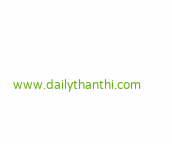www.dailythanthi.com